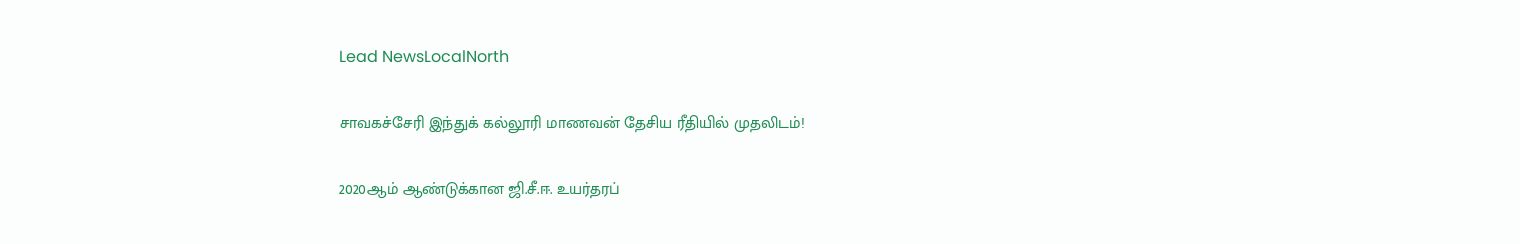Lead NewsLocalNorth

சாவகச்சேரி இந்துக் கல்லூரி மாணவன் தேசிய ரீதியில் முதலிடம்!

2020ஆம் ஆண்டுக்கான ஜி.சீ.ஈ. உயர்தரப்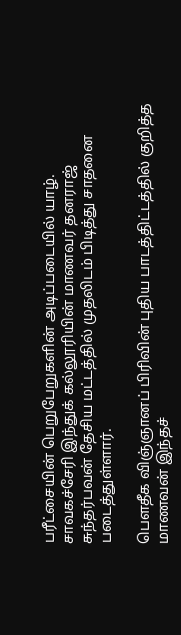பரீட்சையின் பெறுபேறுகளின் அடிப்படையில் யாழ். சாவகச்சேரி இந்துக் கல்லூரியின் மாணவர் தனராஜ் சுந்தர்பவன் தேசிய மட்டத்தில் முதலிடம் பிடித்து சாதனை படைத்துள்ளார்.

பௌதீக விஞ்ஞானப் பிரிவின் புதிய பாடத்திட்டத்தில் குறித்த மாணவன் இந்தச்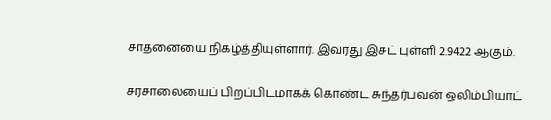சாதனையை நிகழ்த்தியுள்ளார். இவரது இசட் புள்ளி 2.9422 ஆகும்.

சரசாலையைப் பிறப்பிடமாகக் கொண்ட சுந்தர்பவன் ஒலிம்பியாட்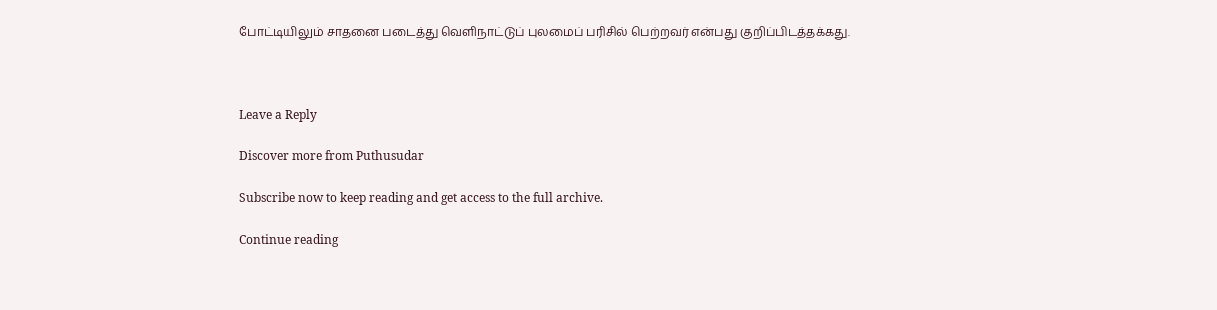போட்டியிலும் சாதனை படைத்து வெளிநாட்டுப் புலமைப் பரிசில் பெற்றவர் என்பது குறிப்பிடத்தக்கது.



Leave a Reply

Discover more from Puthusudar

Subscribe now to keep reading and get access to the full archive.

Continue reading